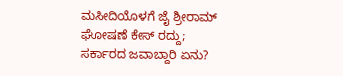ಮಸೀದಿಯೊಳಗೆ ಜೈ ಶ್ರೀರಾಮ್ ಘೋಷಣೆ ಕೇಸ್ ರದ್ದು; ಸರ್ಕಾರದ ಜವಾಬ್ದಾರಿ ಏನು?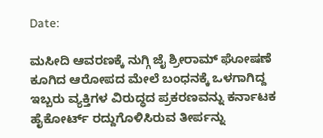Date:

ಮಸೀದಿ ಆವರಣಕ್ಕೆ ನುಗ್ಗಿ ಜೈ ಶ್ರೀರಾಮ್‌ ಘೋಷಣೆ ಕೂಗಿದ ಆರೋಪದ ಮೇಲೆ ಬಂಧನಕ್ಕೆ ಒಳಗಾಗಿದ್ದ ಇಬ್ಬರು ವ್ಯಕ್ತಿಗಳ ವಿರುದ್ಧದ ಪ್ರಕರಣವನ್ನು ಕರ್ನಾಟಕ ಹೈಕೋರ್ಟ್‌ ರದ್ದುಗೊಳಿಸಿರುವ ತೀರ್ಪನ್ನು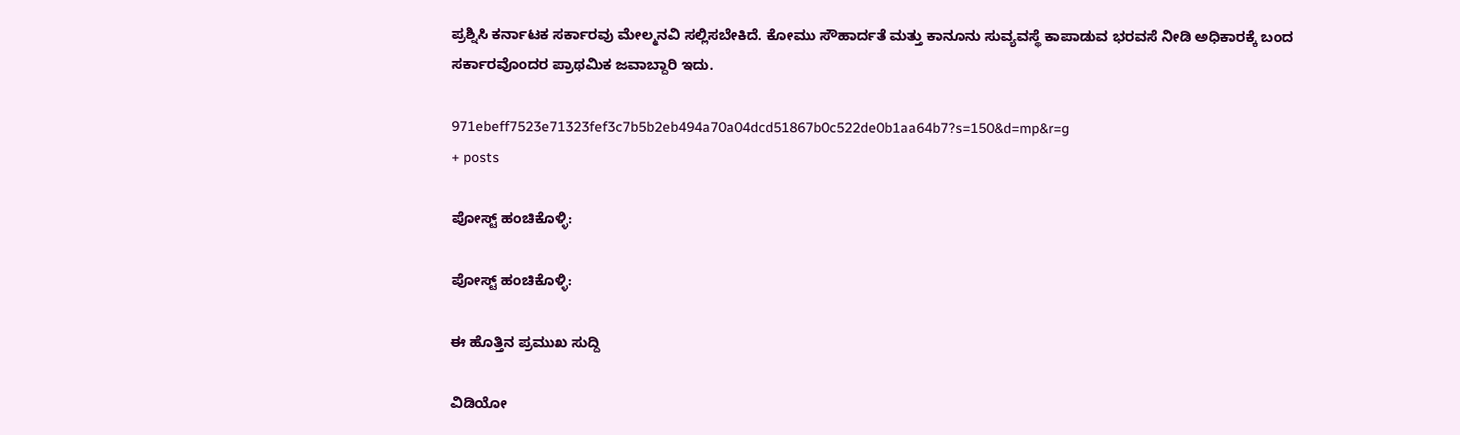ಪ್ರಶ್ನಿಸಿ ಕರ್ನಾಟಕ ಸರ್ಕಾರವು ಮೇಲ್ಮನವಿ ಸಲ್ಲಿಸಬೇಕಿದೆ. ಕೋಮು ಸೌಹಾರ್ದತೆ ಮತ್ತು ಕಾನೂನು ಸುವ್ಯವಸ್ಥೆ ಕಾಪಾಡುವ ಭರವಸೆ ನೀಡಿ ಅಧಿಕಾರಕ್ಕೆ ಬಂದ ಸರ್ಕಾರವೊಂದರ ಪ್ರಾಥಮಿಕ ಜವಾಬ್ದಾರಿ ಇದು.

971ebeff7523e71323fef3c7b5b2eb494a70a04dcd51867b0c522de0b1aa64b7?s=150&d=mp&r=g
+ posts

ಪೋಸ್ಟ್ ಹಂಚಿಕೊಳ್ಳಿ:

ಪೋಸ್ಟ್ ಹಂಚಿಕೊಳ್ಳಿ:

ಈ ಹೊತ್ತಿನ ಪ್ರಮುಖ ಸುದ್ದಿ

ವಿಡಿಯೋ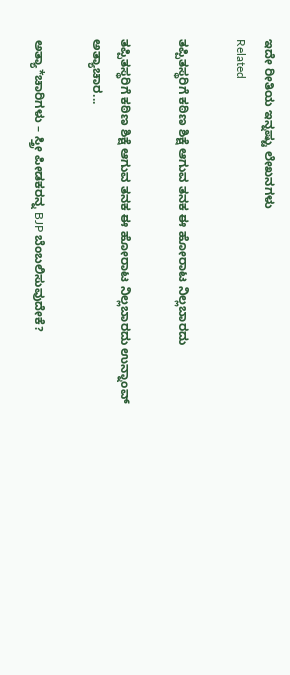ಇದೇ ರೀತಿಯ ಇನ್ನಷ್ಟು ಲೇಖನಗಳು
Related

ತಪ್ಪಿತಸ್ಥರಿಗೆ ಕಠಿಣ ಶಿಕ್ಷೆ ಆಗುವ ತನಕ ಈ ಹೋರಾಟ ನಿಲ್ಲಬಾರದು

ತಪ್ಪಿತಸ್ಥರಿಗೆ ಕಠಿಣ ಶಿಕ್ಷೆ ಆಗುವ ತನಕ ಈ ಹೋರಾಟ ನಿಲ್ಲಬಾರದು ಉನ್ನಾಂವ್‌ ಅತ್ಯಾಚಾರ...

ಅತ್ಯಾ*ಚಾರಿಗಳು – ಸ್ತ್ರೀ ಪೀಡಕರನ್ನ BJP ಬೆಂಬಲಿಸುವುದೇಕೆ?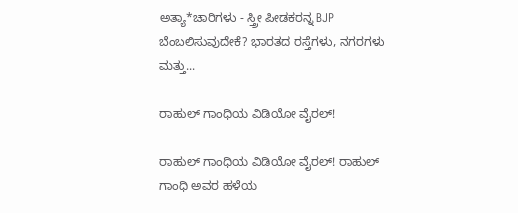ಅತ್ಯಾ*ಚಾರಿಗಳು - ಸ್ತ್ರೀ ಪೀಡಕರನ್ನ BJP ಬೆಂಬಲಿಸುವುದೇಕೆ? ಭಾರತದ ರಸ್ತೆಗಳು, ನಗರಗಳು ಮತ್ತು...

ರಾಹುಲ್ ಗಾಂಧಿಯ ವಿಡಿಯೋ ವೈರಲ್!

ರಾಹುಲ್ ಗಾಂಧಿಯ ವಿಡಿಯೋ ವೈರಲ್! ರಾಹುಲ್ ಗಾಂಧಿ ಅವರ ಹಳೆಯ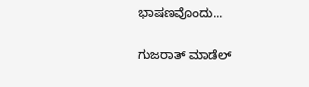ಭಾಷಣವೊಂದು...

ಗುಜರಾತ್ ಮಾಡೆಲ್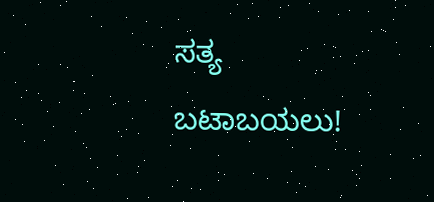ಸತ್ಯ ಬಟಾಬಯಲು!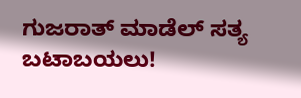ಗುಜರಾತ್ ಮಾಡೆಲ್ ಸತ್ಯ ಬಟಾಬಯಲು!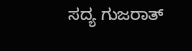ಸದ್ಯ ಗುಜರಾತ್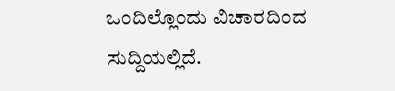ಒಂದಿಲ್ಲೊಂದು ವಿಚಾರದಿಂದ ಸುದ್ದಿಯಲ್ಲಿದೆ.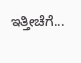ಇತ್ತೀಚೆಗೆ...